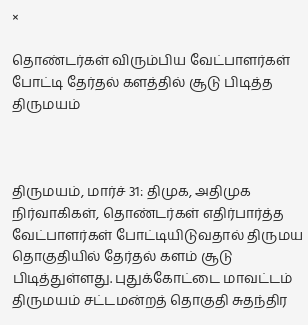×

தொண்டர்கள் விரும்பிய வேட்பாளர்கள் போட்டி தேர்தல் களத்தில் சூடு பிடித்த திருமயம்



திருமயம், மார்ச் 31: திமுக, அதிமுக நிர்வாகிகள், தொண்டர்கள் எதிர்பார்த்த வேட்பாளர்கள் போட்டியிடுவதால் திருமய தொகுதியில் தேர்தல் களம் சூடு பிடித்துள்ளது. புதுக்கோட்டை மாவட்டம் திருமயம் சட்டமன்றத் தொகுதி சுதந்திர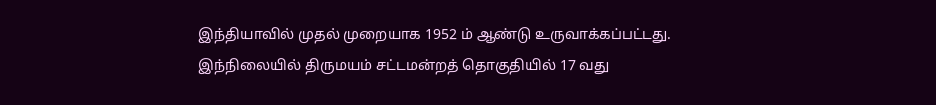இந்தியாவில் முதல் முறையாக 1952 ம் ஆண்டு உருவாக்கப்பட்டது. இந்நிலையில் திருமயம் சட்டமன்றத் தொகுதியில் 17 வது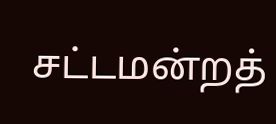சட்டமன்றத்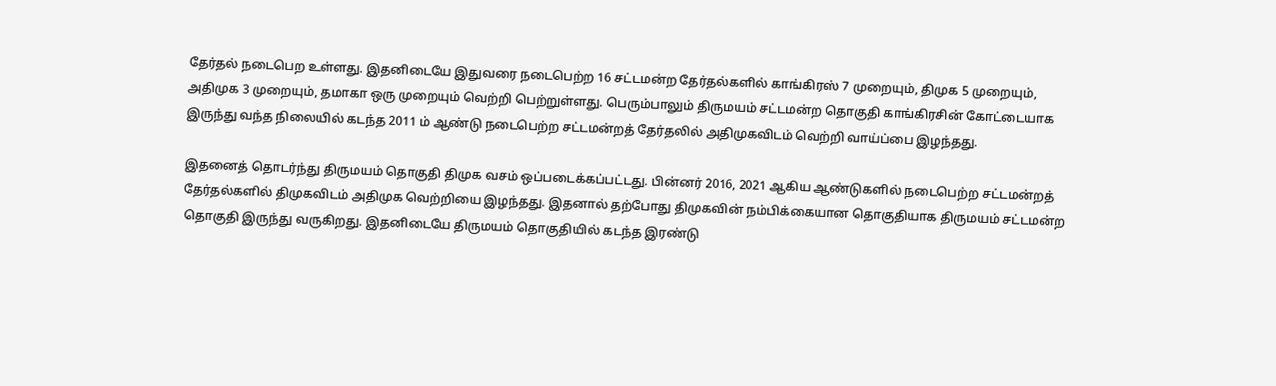தேர்தல் நடைபெற உள்ளது. இதனிடையே இதுவரை நடைபெற்ற 16 சட்டமன்ற தேர்தல்களில் காங்கிரஸ் 7 முறையும், திமுக 5 முறையும், அதிமுக 3 முறையும், தமாகா ஒரு முறையும் வெற்றி பெற்றுள்ளது. பெரும்பாலும் திருமயம் சட்டமன்ற தொகுதி காங்கிரசின் கோட்டையாக இருந்து வந்த நிலையில் கடந்த 2011 ம் ஆண்டு நடைபெற்ற சட்டமன்றத் தேர்தலில் அதிமுகவிடம் வெற்றி வாய்ப்பை இழந்தது.

இதனைத் தொடர்ந்து திருமயம் தொகுதி திமுக வசம் ஒப்படைக்கப்பட்டது. பின்னர் 2016, 2021 ஆகிய ஆண்டுகளில் நடைபெற்ற சட்டமன்றத் தேர்தல்களில் திமுகவிடம் அதிமுக வெற்றியை இழந்தது. இதனால் தற்போது திமுகவின் நம்பிக்கையான தொகுதியாக திருமயம் சட்டமன்ற தொகுதி இருந்து வருகிறது. இதனிடையே திருமயம் தொகுதியில் கடந்த இரண்டு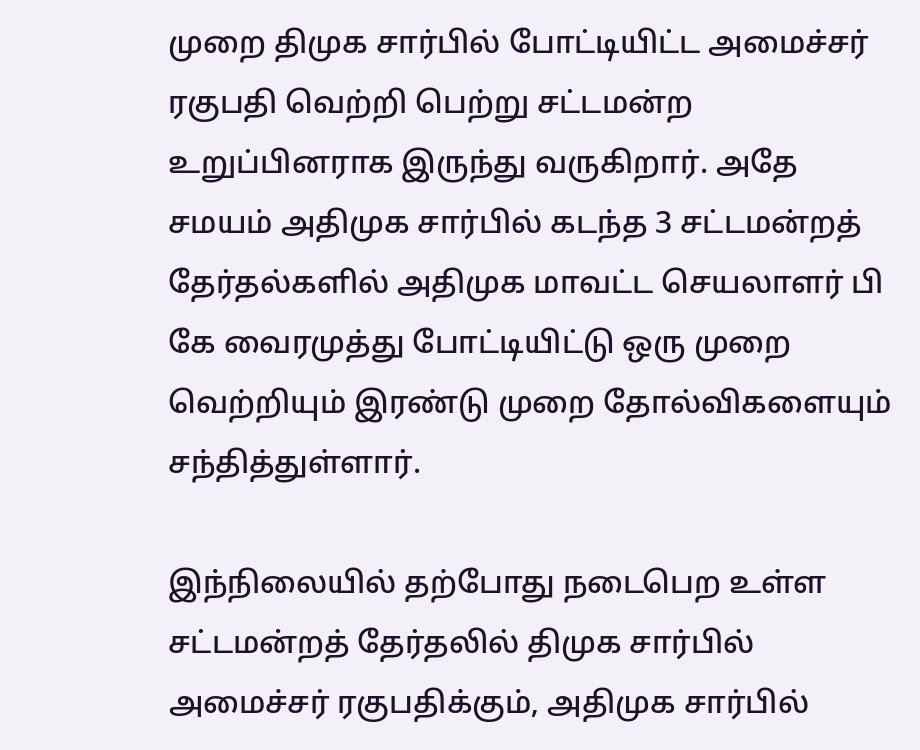முறை திமுக சார்பில் போட்டியிட்ட அமைச்சர் ரகுபதி வெற்றி பெற்று சட்டமன்ற உறுப்பினராக இருந்து வருகிறார். அதே சமயம் அதிமுக சார்பில் கடந்த 3 சட்டமன்றத் தேர்தல்களில் அதிமுக மாவட்ட செயலாளர் பி கே வைரமுத்து போட்டியிட்டு ஒரு முறை வெற்றியும் இரண்டு முறை தோல்விகளையும் சந்தித்துள்ளார்.

இந்நிலையில் தற்போது நடைபெற உள்ள சட்டமன்றத் தேர்தலில் திமுக சார்பில் அமைச்சர் ரகுபதிக்கும், அதிமுக சார்பில்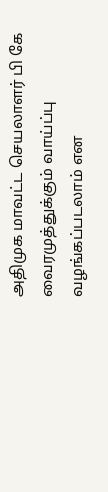அதிமுக மாவட்ட செயலாளர் பி கே வைரமுத்துக்கும் வாய்ப்பு வழங்கப்படலாம் என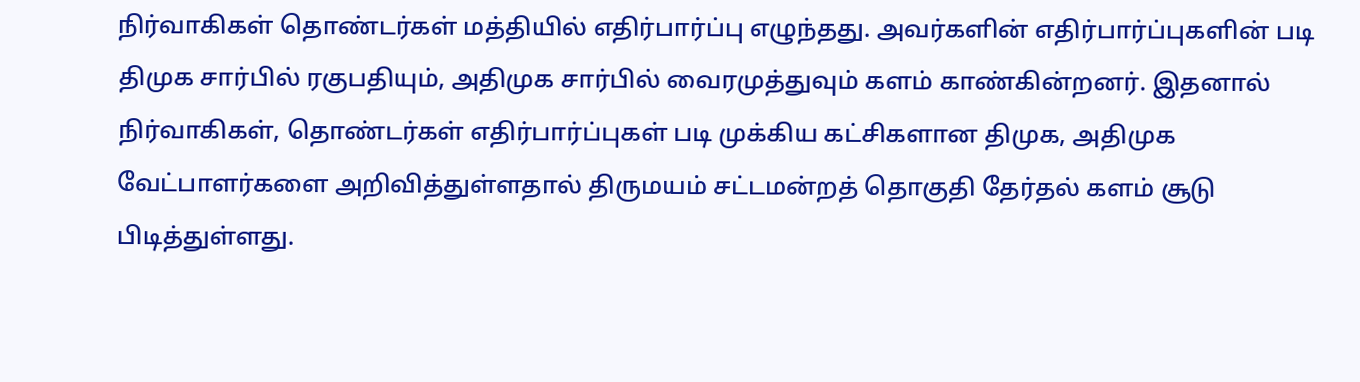நிர்வாகிகள் தொண்டர்கள் மத்தியில் எதிர்பார்ப்பு எழுந்தது. அவர்களின் எதிர்பார்ப்புகளின் படி திமுக சார்பில் ரகுபதியும், அதிமுக சார்பில் வைரமுத்துவும் களம் காண்கின்றனர். இதனால் நிர்வாகிகள், தொண்டர்கள் எதிர்பார்ப்புகள் படி முக்கிய கட்சிகளான திமுக, அதிமுக வேட்பாளர்களை அறிவித்துள்ளதால் திருமயம் சட்டமன்றத் தொகுதி தேர்தல் களம் சூடு பிடித்துள்ளது.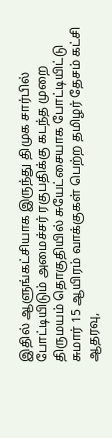இதில் ஆளுங்கட்சியாக இருந்து திமுக சார்பில் போட்டியிடும் அமைச்சர் ரகுபதிக்கு கடந்த முறை திருமயம் தொகுதியில் சுயேட்சையாக போட்டியிட்டு சுமார் 15 ஆயிரம் வாக்குகள் பெற்ற தமிழர் தேசம் கட்சி ஆதரவு,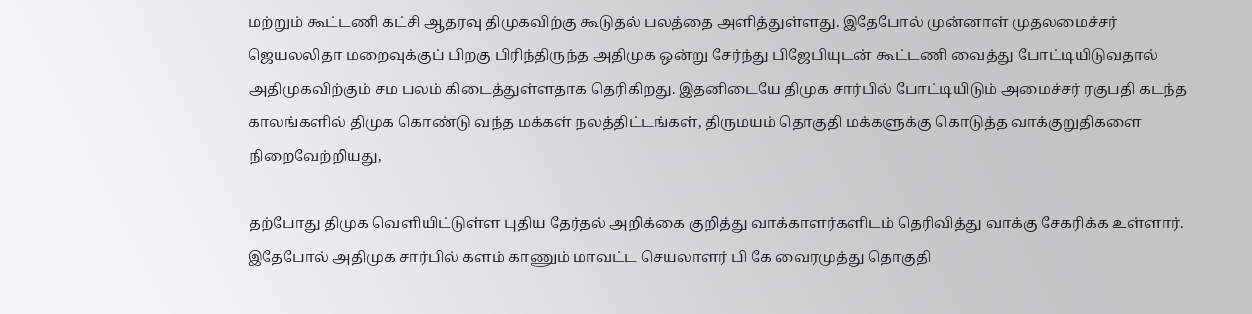மற்றும் கூட்டணி கட்சி ஆதரவு திமுகவிற்கு கூடுதல் பலத்தை அளித்துள்ளது. இதேபோல் முன்னாள் முதலமைச்சர் ஜெயலலிதா மறைவுக்குப் பிறகு பிரிந்திருந்த அதிமுக ஒன்று சேர்ந்து பிஜேபியுடன் கூட்டணி வைத்து போட்டியிடுவதால் அதிமுகவிற்கும் சம பலம் கிடைத்துள்ளதாக தெரிகிறது. இதனிடையே திமுக சார்பில் போட்டியிடும் அமைச்சர் ரகுபதி கடந்த காலங்களில் திமுக கொண்டு வந்த மக்கள் நலத்திட்டங்கள், திருமயம் தொகுதி மக்களுக்கு கொடுத்த வாக்குறுதிகளை நிறைவேற்றியது,

தற்போது திமுக வெளியிட்டுள்ள புதிய தேர்தல் அறிக்கை குறித்து வாக்காளர்களிடம் தெரிவித்து வாக்கு சேகரிக்க உள்ளார். இதேபோல் அதிமுக சார்பில் களம் காணும் மாவட்ட செயலாளர் பி கே வைரமுத்து தொகுதி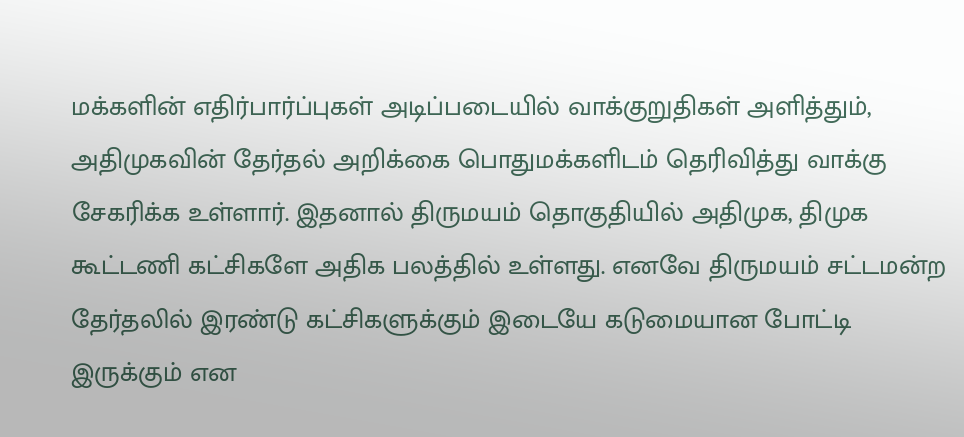மக்களின் எதிர்பார்ப்புகள் அடிப்படையில் வாக்குறுதிகள் அளித்தும், அதிமுகவின் தேர்தல் அறிக்கை பொதுமக்களிடம் தெரிவித்து வாக்கு சேகரிக்க உள்ளார். இதனால் திருமயம் தொகுதியில் அதிமுக, திமுக கூட்டணி கட்சிகளே அதிக பலத்தில் உள்ளது. எனவே திருமயம் சட்டமன்ற தேர்தலில் இரண்டு கட்சிகளுக்கும் இடையே கடுமையான போட்டி இருக்கும் என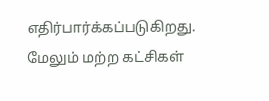எதிர்பார்க்கப்படுகிறது. மேலும் மற்ற கட்சிகள்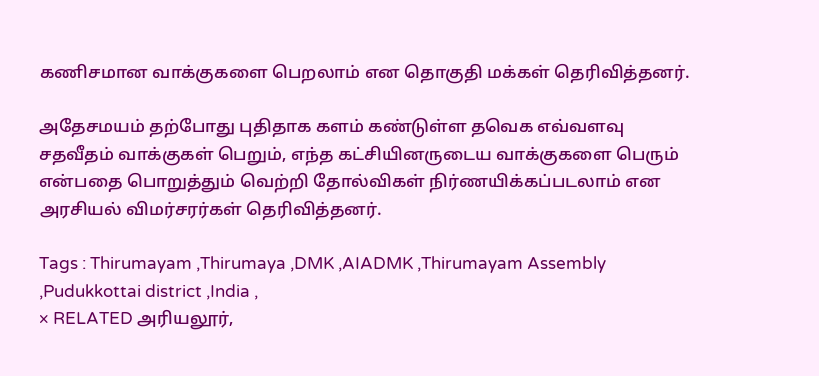கணிசமான வாக்குகளை பெறலாம் என தொகுதி மக்கள் தெரிவித்தனர்.

அதேசமயம் தற்போது புதிதாக களம் கண்டுள்ள தவெக எவ்வளவு சதவீதம் வாக்குகள் பெறும், எந்த கட்சியினருடைய வாக்குகளை பெரும் என்பதை பொறுத்தும் வெற்றி தோல்விகள் நிர்ணயிக்கப்படலாம் என அரசியல் விமர்சரர்கள் தெரிவித்தனர்.

Tags : Thirumayam ,Thirumaya ,DMK ,AIADMK ,Thirumayam Assembly ,Pudukkottai district ,India ,
× RELATED அரியலூர்,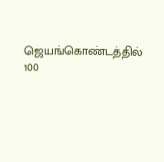ஜெயங்கொண்டத்தில் 100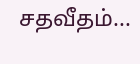சதவீதம்...